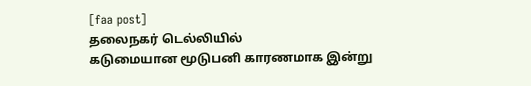[faa post]
தலைநகர் டெல்லியில்
கடுமையான மூடுபனி காரணமாக இன்று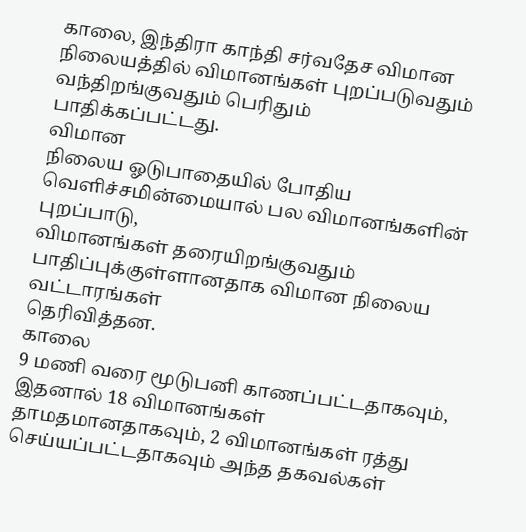காலை, இந்திரா காந்தி சர்வதேச விமான
நிலையத்தில் விமானங்கள் புறப்படுவதும் வந்திறங்குவதும் பெரிதும்
பாதிக்கப்பட்டது.
விமான
நிலைய ஓடுபாதையில் போதிய வெளிச்சமின்மையால் பல விமானங்களின் புறப்பாடு,
விமானங்கள் தரையிறங்குவதும் பாதிப்புக்குள்ளானதாக விமான நிலைய வட்டாரங்கள்
தெரிவித்தன.
காலை
9 மணி வரை மூடுபனி காணப்பட்டதாகவும், இதனால் 18 விமானங்கள்
தாமதமானதாகவும், 2 விமானங்கள் ரத்து செய்யப்பட்டதாகவும் அந்த தகவல்கள்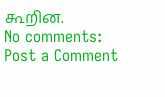கூறின.
No comments:
Post a Comment